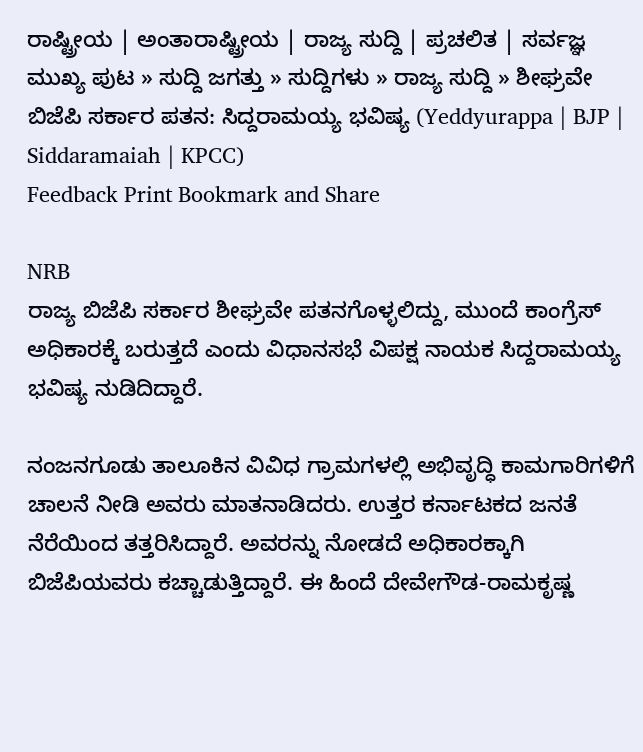ರಾಷ್ಟ್ರೀಯ | ಅಂತಾರಾಷ್ಟ್ರೀಯ | ರಾಜ್ಯ ಸುದ್ದಿ | ಪ್ರಚಲಿತ | ಸರ್ವಜ್ಞ
ಮುಖ್ಯ ಪುಟ » ಸುದ್ದಿ ಜಗತ್ತು » ಸುದ್ದಿಗಳು » ರಾಜ್ಯ ಸುದ್ದಿ » ಶೀಘ್ರವೇ ಬಿಜೆಪಿ ಸರ್ಕಾರ ಪತನ: ಸಿದ್ದರಾಮಯ್ಯ ಭವಿಷ್ಯ (Yeddyurappa | BJP | Siddaramaiah | KPCC)
Feedback Print Bookmark and Share

NRB
ರಾಜ್ಯ ಬಿಜೆಪಿ ಸರ್ಕಾರ ಶೀಘ್ರವೇ ಪತನಗೊಳ್ಳಲಿದ್ದು, ಮುಂದೆ ಕಾಂಗ್ರೆಸ್ ಅಧಿಕಾರಕ್ಕೆ ಬರುತ್ತದೆ ಎಂದು ವಿಧಾನಸಭೆ ವಿಪಕ್ಷ ನಾಯಕ ಸಿದ್ದರಾಮಯ್ಯ ಭವಿಷ್ಯ ನುಡಿದಿದ್ದಾರೆ.

ನಂಜನಗೂಡು ತಾಲೂಕಿನ ವಿವಿಧ ಗ್ರಾಮಗಳಲ್ಲಿ ಅಭಿವೃದ್ಧಿ ಕಾಮಗಾರಿಗಳಿಗೆ ಚಾಲನೆ ನೀಡಿ ಅವರು ಮಾತನಾಡಿದರು. ಉತ್ತರ ಕರ್ನಾಟಕದ ಜನತೆ ನೆರೆಯಿಂದ ತತ್ತರಿಸಿದ್ದಾರೆ. ಅವರನ್ನು ನೋಡದೆ ಅಧಿಕಾರಕ್ಕಾಗಿ ಬಿಜೆಪಿಯವರು ಕಚ್ಚಾಡುತ್ತಿದ್ದಾರೆ. ಈ ಹಿಂದೆ ದೇವೇಗೌಡ-ರಾಮಕೃಷ್ಣ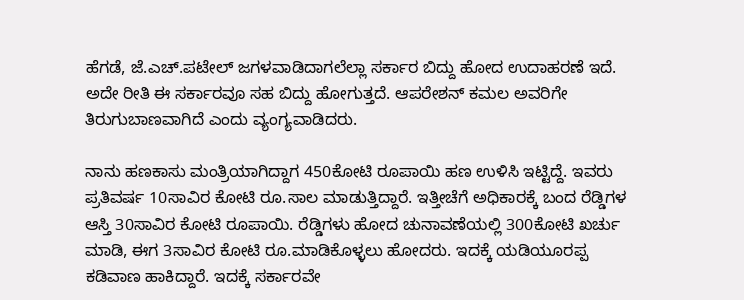ಹೆಗಡೆ, ಜೆ.ಎಚ್.ಪಟೇಲ್ ಜಗಳವಾಡಿದಾಗಲೆಲ್ಲಾ ಸರ್ಕಾರ ಬಿದ್ದು ಹೋದ ಉದಾಹರಣೆ ಇದೆ. ಅದೇ ರೀತಿ ಈ ಸರ್ಕಾರವೂ ಸಹ ಬಿದ್ದು ಹೋಗುತ್ತದೆ. ಆಪರೇಶನ್ ಕಮಲ ಅವರಿಗೇ ತಿರುಗುಬಾಣವಾಗಿದೆ ಎಂದು ವ್ಯಂಗ್ಯವಾಡಿದರು.

ನಾನು ಹಣಕಾಸು ಮಂತ್ರಿಯಾಗಿದ್ದಾಗ 450ಕೋಟಿ ರೂಪಾಯಿ ಹಣ ಉಳಿಸಿ ಇಟ್ಟಿದ್ದೆ. ಇವರು ಪ್ರತಿವರ್ಷ 10ಸಾವಿರ ಕೋಟಿ ರೂ.ಸಾಲ ಮಾಡುತ್ತಿದ್ದಾರೆ. ಇತ್ತೀಚೆಗೆ ಅಧಿಕಾರಕ್ಕೆ ಬಂದ ರೆಡ್ಡಿಗಳ ಆಸ್ತಿ 30ಸಾವಿರ ಕೋಟಿ ರೂಪಾಯಿ. ರೆಡ್ಡಿಗಳು ಹೋದ ಚುನಾವಣೆಯಲ್ಲಿ 300ಕೋಟಿ ಖರ್ಚು ಮಾಡಿ, ಈಗ 3ಸಾವಿರ ಕೋಟಿ ರೂ.ಮಾಡಿಕೊಳ್ಳಲು ಹೋದರು. ಇದಕ್ಕೆ ಯಡಿಯೂರಪ್ಪ ಕಡಿವಾಣ ಹಾಕಿದ್ದಾರೆ. ಇದಕ್ಕೆ ಸರ್ಕಾರವೇ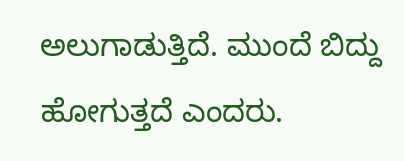ಅಲುಗಾಡುತ್ತಿದೆ. ಮುಂದೆ ಬಿದ್ದು ಹೋಗುತ್ತದೆ ಎಂದರು.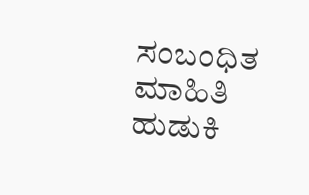ಸಂಬಂಧಿತ ಮಾಹಿತಿ ಹುಡುಕಿ